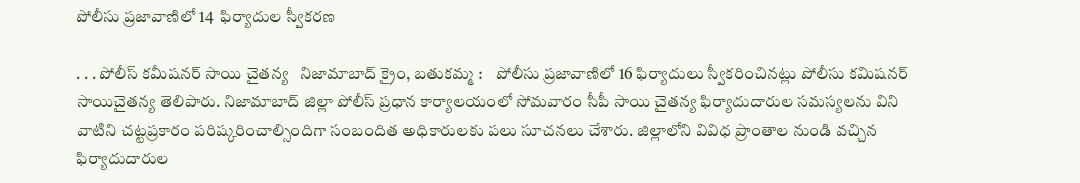పోలీసు ప్రజావాణిలో 14  ఫిర్యాదుల స్వీకరణ

. . . పోలీస్ కమీషనర్ సాయి చైతన్య   నిజామాబాద్ క్రైం, బతుకమ్మ :    పోలీసు ప్రజావాణిలో 16 ఫిర్యాదులు స్వీకరించినట్లు పోలీసు కమిషనర్ సాయిచైతన్య తెలిపారు. నిజామాబాద్ జిల్లా పోలీస్ ప్రధాన కార్యాలయంలో సోమవారం సీపీ సాయి చైతన్య ఫిర్యాదుదారుల సమస్యలను విని వాటిని చట్టప్రకారం పరిష్కరించాల్సిందిగా సంబందిత అధికారులకు పలు సూచనలు చేశారు. జిల్లాలోని వివిధ ప్రాంతాల నుండి వచ్చిన ఫిర్యాదుదారుల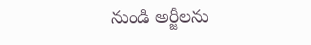నుండి అర్జీలను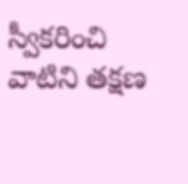స్వీకరించి వాటిని తక్షణ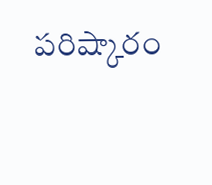పరిష్కారం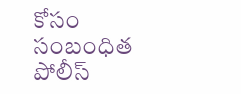కోసం సంబంధిత పోలీస్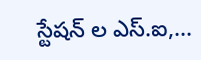స్టేషన్ ల ఎస్.ఐ,...